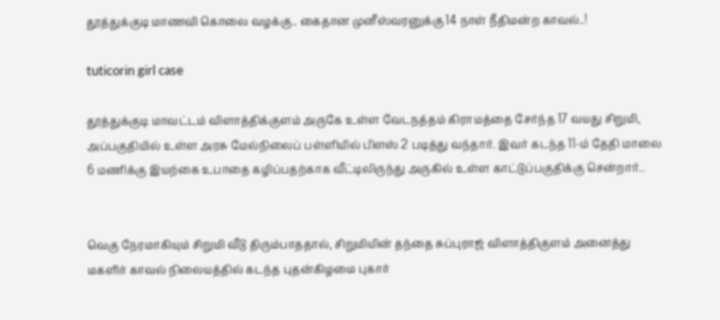தூத்துக்குடி மாணவி கொலை வழக்கு.. கைதான முனீஸ்வரனுக்கு 14 நாள் நீதிமன்ற காவல்..!

tuticorin girl case

தூத்துக்குடி மாவட்டம் விளாத்திக்குளம் அருகே உள்ள வேடநத்தம் கிராமத்தை சேர்ந்த 17 வயது சிறுமி, அப்பகுதியில் உள்ள அரசு மேல்நிலைப் பள்ளியில் பிளஸ் 2 படித்து வந்தார். இவர் கடந்த 11-ம் தேதி மாலை 6 மணிக்கு இயற்கை உபாதை கழிப்பதற்காக வீட்டிலிருந்து அருகில் உள்ள காட்டுப்பகுதிக்கு சென்றார்..


வெகு நேரமாகியும் சிறுமி வீடு திரும்பாததால், சிறுமியின் தந்தை சுப்புராஜ் விளாத்திகுளம் அனைத்து மகளிர் காவல் நிலையத்தில் கடந்த புதன்கிழமை புகார்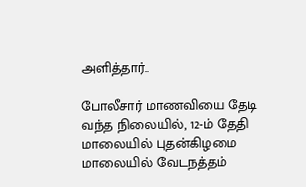அளித்தார்..

போலீசார் மாணவியை தேடி வந்த நிலையில், 12-ம் தேதி மாலையில் புதன்கிழமை மாலையில் வேடநத்தம்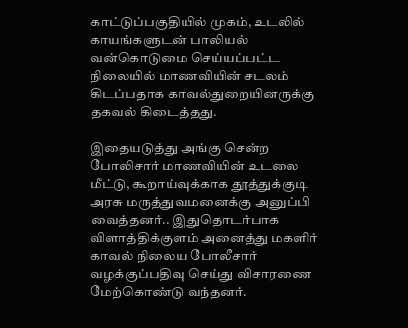காட்டுப்பகுதியில் முகம், உடலில் காயங்களுடன் பாலியல் வன்கொடுமை செய்யப்பட்ட நிலையில் மாணவியின் சடலம் கிடப்பதாக காவல்துறையினருக்கு தகவல் கிடைத்தது.

இதையடுத்து அங்கு சென்ற போலிசார் மாணவியின் உடலை மீட்டு, கூறாய்வுக்காக தூத்துக்குடி அரசு மருத்துவமனைக்கு அனுப்பி வைத்தனர்.. இதுதொடர்பாக விளாத்திக்குளம் அனைத்து மகளிர் காவல் நிலைய போலீசார் வழக்குப்பதிவு செய்து விசாரணை மேற்கொண்டு வந்தனர்.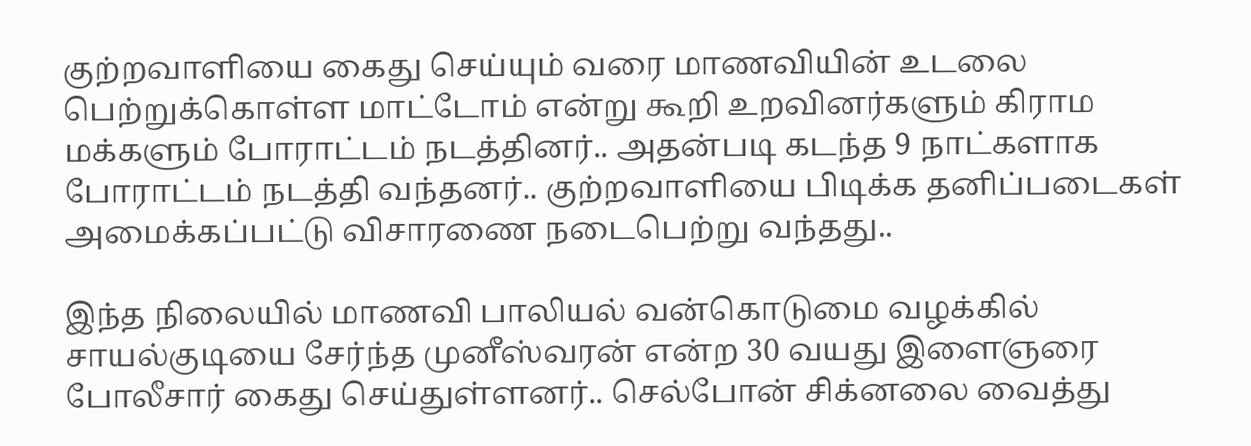குற்றவாளியை கைது செய்யும் வரை மாணவியின் உடலை பெற்றுக்கொள்ள மாட்டோம் என்று கூறி உறவினர்களும் கிராம மக்களும் போராட்டம் நடத்தினர்.. அதன்படி கடந்த 9 நாட்களாக போராட்டம் நடத்தி வந்தனர்.. குற்றவாளியை பிடிக்க தனிப்படைகள் அமைக்கப்பட்டு விசாரணை நடைபெற்று வந்தது..

இந்த நிலையில் மாணவி பாலியல் வன்கொடுமை வழக்கில் சாயல்குடியை சேர்ந்த முனீஸ்வரன் என்ற 30 வயது இளைஞரை போலீசார் கைது செய்துள்ளனர்.. செல்போன் சிக்னலை வைத்து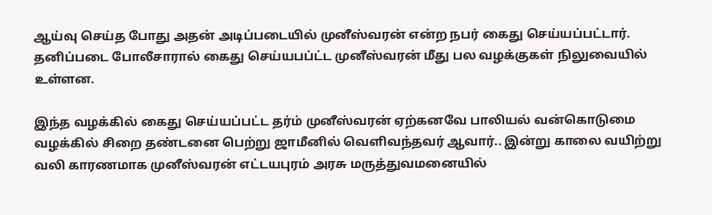ஆய்வு செய்த போது அதன் அடிப்படையில் முனீஸ்வரன் என்ற நபர் கைது செய்யப்பட்டார். தனிப்படை போலீசாரால் கைது செய்யபப்ட்ட முனீஸ்வரன் மீது பல வழக்குகள் நிலுவையில் உள்ளன.

இந்த வழக்கில் கைது செய்யப்பட்ட தர்ம் முனீஸ்வரன் ஏற்கனவே பாலியல் வன்கொடுமை வழக்கில் சிறை தண்டனை பெற்று ஜாமீனில் வெளிவந்தவர் ஆவார்.. இன்று காலை வயிற்று வலி காரணமாக முனீஸ்வரன் எட்டயபுரம் அரசு மருத்துவமனையில்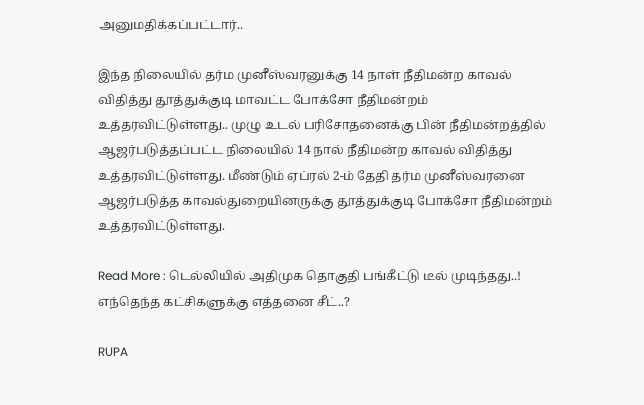அனுமதிக்கப்பட்டார்..

இந்த நிலையில் தர்ம முனீஸ்வரனுக்கு 14 நாள் நீதிமன்ற காவல் விதித்து தூத்துக்குடி மாவட்ட போக்சோ நீதிமன்றம் உத்தரவிட்டுள்ளது.. முழு உடல் பரிசோதனைக்கு பின் நீதிமன்றத்தில் ஆஜர்படுத்தப்பட்ட நிலையில் 14 நால் நீதிமன்ற காவல் விதித்து உத்தரவிட்டுள்ளது. மீண்டும் ஏப்ரல் 2-ம் தேதி தர்ம முனீஸ்வரனை ஆஜர்படுத்த காவல்துறையினருக்கு தூத்துக்குடி போக்சோ நீதிமன்றம் உத்தரவிட்டுள்ளது.

Read More : டெல்லியில் அதிமுக தொகுதி பங்கீட்டு டீல் முடிந்தது..! எந்தெந்த கட்சிகளுக்கு எத்தனை சீட்..?

RUPA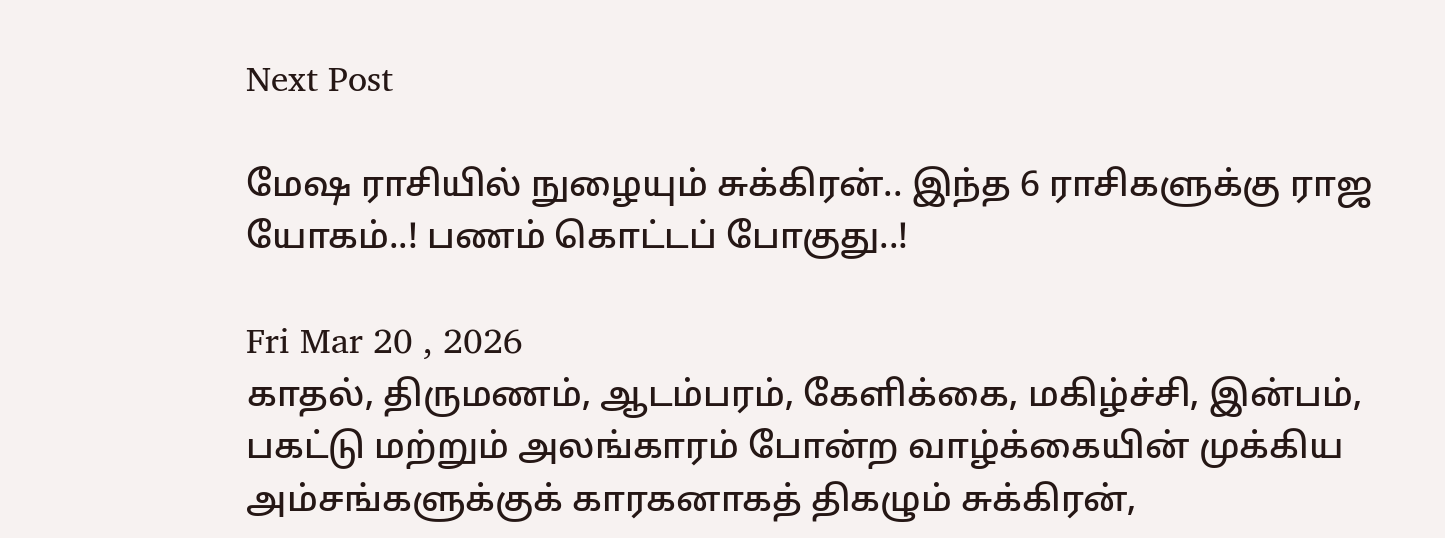Next Post

மேஷ ராசியில் நுழையும் சுக்கிரன்.. இந்த 6 ராசிகளுக்கு ராஜ யோகம்..! பணம் கொட்டப் போகுது..!

Fri Mar 20 , 2026
காதல், திருமணம், ஆடம்பரம், கேளிக்கை, மகிழ்ச்சி, இன்பம், பகட்டு மற்றும் அலங்காரம் போன்ற வாழ்க்கையின் முக்கிய அம்சங்களுக்குக் காரகனாகத் திகழும் சுக்கிரன்,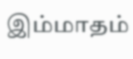இம்மாதம்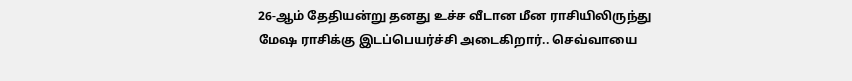26-ஆம் தேதியன்று தனது உச்ச வீடான மீன ராசியிலிருந்து மேஷ ராசிக்கு இடப்பெயர்ச்சி அடைகிறார்.. செவ்வாயை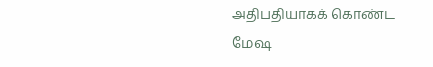அதிபதியாகக் கொண்ட மேஷ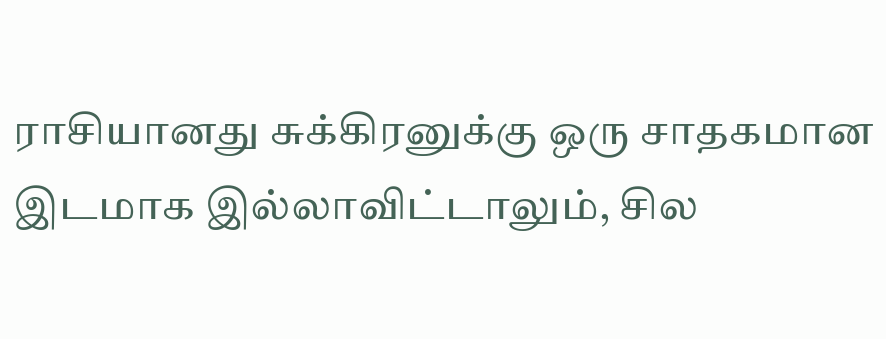ராசியானது சுக்கிரனுக்கு ஒரு சாதகமான இடமாக இல்லாவிட்டாலும், சில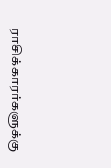ராசிக்காரர்களுக்கு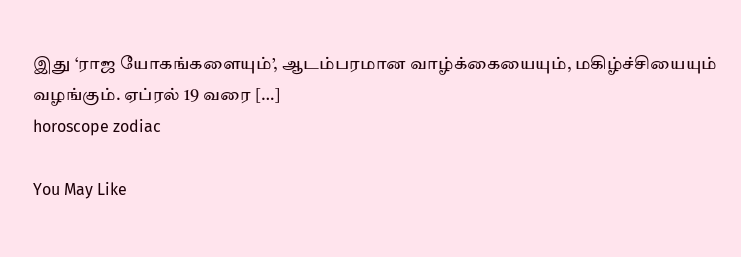இது ‘ராஜ யோகங்களையும்’, ஆடம்பரமான வாழ்க்கையையும், மகிழ்ச்சியையும் வழங்கும். ஏப்ரல் 19 வரை […]
horoscope zodiac

You May Like